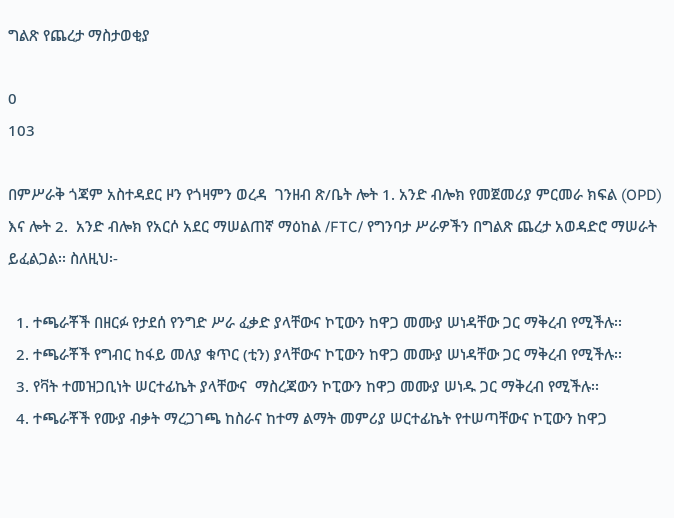ግልጽ የጨረታ ማስታወቂያ

0
103

በምሥራቅ ጎጃም አስተዳደር ዞን የጎዛምን ወረዳ  ገንዘብ ጽ/ቤት ሎት 1. አንድ ብሎክ የመጀመሪያ ምርመራ ክፍል (OPD) እና ሎት 2.  አንድ ብሎክ የአርሶ አደር ማሠልጠኛ ማዕከል /FTC/ የግንባታ ሥራዎችን በግልጽ ጨረታ አወዳድሮ ማሠራት ይፈልጋል፡፡ ስለዚህ፡-

  1. ተጫራቾች በዘርፉ የታደሰ የንግድ ሥራ ፈቃድ ያላቸውና ኮፒውን ከዋጋ መሙያ ሠነዳቸው ጋር ማቅረብ የሚችሉ፡፡
  2. ተጫራቾች የግብር ከፋይ መለያ ቁጥር (ቲን) ያላቸውና ኮፒውን ከዋጋ መሙያ ሠነዳቸው ጋር ማቅረብ የሚችሉ፡፡
  3. የቫት ተመዝጋቢነት ሠርተፊኬት ያላቸውና  ማስረጃውን ኮፒውን ከዋጋ መሙያ ሠነዱ ጋር ማቅረብ የሚችሉ፡፡
  4. ተጫራቾች የሙያ ብቃት ማረጋገጫ ከስራና ከተማ ልማት መምሪያ ሠርተፊኬት የተሠጣቸውና ኮፒውን ከዋጋ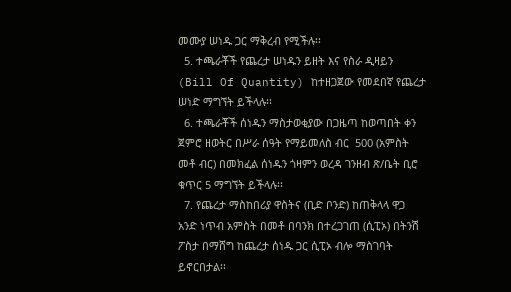መሙያ ሠነዱ ጋር ማቅረብ የሚችሉ፡፡
  5. ተጫራቾች የጨረታ ሠነዱን ይዘት እና የስራ ዲዛይን (Bill Of Quantity) ከተዘጋጀው የመደበኛ የጨረታ ሠነድ ማግኘት ይችላሉ፡፡
  6. ተጫራቾች ሰነዱን ማስታወቂያው በጋዜጣ ከወጣበት ቀን ጀምሮ ዘወትር በሥራ ሰዓት የማይመለስ ብር  500 (አምስት መቶ ብር) በመክፈል ሰነዱን ጎዛምን ወረዳ ገንዘብ ጽ/ቤት ቢሮ ቁጥር 5 ማግኘት ይችላሉ፡፡
  7. የጨረታ ማስከበሪያ ዋስትና (ቢድ ቦንድ) ከጠቅላላ ዋጋ አንድ ነጥብ አምስት በመቶ በባንክ በተረጋገጠ (ሲፒኦ) በትንሽ ፖስታ በማሸግ ከጨረታ ሰነዱ ጋር ሲፒኦ ብሎ ማስገባት ይኖርበታል፡፡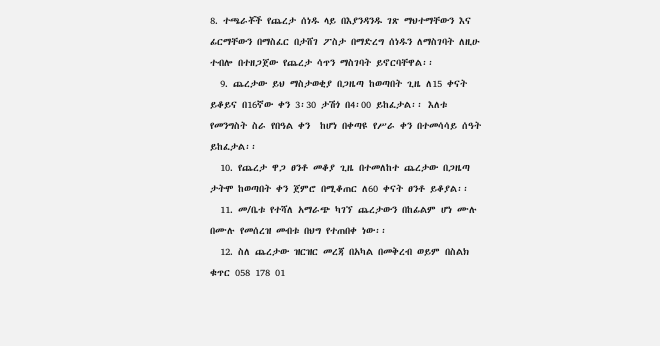8. ተጫራቾች የጨረታ ሰነዱ ላይ በእያንዳንዱ ገጽ ማህተማቸውን እና ፊርማቸውን በማስፈር በታሸገ ፖስታ በማድረግ ሰነዱን ለማስገባት ለዚሁ ተብሎ በተዘጋጀው የጨረታ ሳጥን ማስገባት ይኖርባቸዋል፡፡
  9. ጨረታው ይህ ማስታወቂያ በጋዜጣ ከወጣበት ጊዜ ለ15 ቀናት ይቆይና በ16ኛው ቀን 3፡30 ታሽጎ በ4፡00 ይከፈታል፡፡ እለቱ የመንግስት ስራ የበዓል ቀን  ከሆነ በቀጣዩ የሥራ ቀን በተመሳሳይ ሰዓት ይከፈታል፡፡
  10. የጨረታ ዋጋ ፀንቶ መቆያ ጊዜ በተመለከተ ጨረታው በጋዜጣ ታትሞ ከወጣበት ቀን ጀምሮ በሚቆጠር ለ60 ቀናት ፀንቶ ይቆያል፡፡
  11. መ/ቤቱ የተሻለ አማራጭ ካገኘ ጨረታውን በከፊልም ሆነ ሙሉ በሙሉ የመሰረዝ መብቱ በህግ የተጠበቀ ነው፡፡
  12. ስለ ጨረታው ዝርዝር መረጃ በአካል በመቅረብ ወይም በስልክ ቁጥር 058 178 01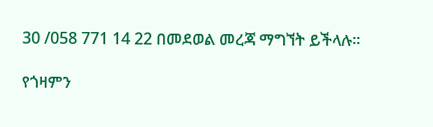30 /058 771 14 22 በመደወል መረጃ ማግኘት ይችላሉ፡፡

የጎዛምን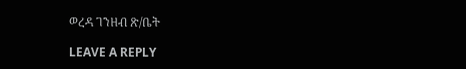ወረዳ ገንዘብ ጽ/ቤት

LEAVE A REPLY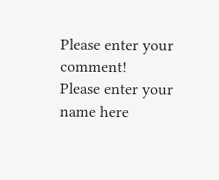Please enter your comment!
Please enter your name here